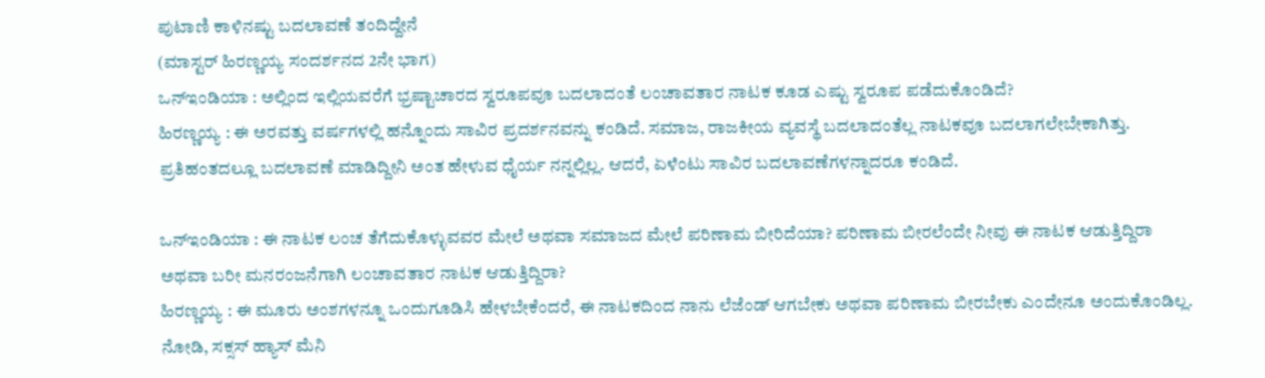ಪುಟಾಣಿ ಕಾಳಿನಷ್ಟು ಬದಲಾವಣೆ ತಂದಿದ್ದೇನೆ
(ಮಾಸ್ಟರ್ ಹಿರಣ್ಣಯ್ಯ ಸಂದರ್ಶನದ 2ನೇ ಭಾಗ)
ಒನ್ಇಂಡಿಯಾ : ಅಲ್ಲಿಂದ ಇಲ್ಲಿಯವರೆಗೆ ಭ್ರಷ್ಟಾಚಾರದ ಸ್ವರೂಪವೂ ಬದಲಾದಂತೆ ಲಂಚಾವತಾರ ನಾಟಕ ಕೂಡ ಎಷ್ಟು ಸ್ವರೂಪ ಪಡೆದುಕೊಂಡಿದೆ?
ಹಿರಣ್ಣಯ್ಯ : ಈ ಅರವತ್ತು ವರ್ಷಗಳಲ್ಲಿ ಹನ್ನೊಂದು ಸಾವಿರ ಪ್ರದರ್ಶನವನ್ನು ಕಂಡಿದೆ. ಸಮಾಜ, ರಾಜಕೀಯ ವ್ಯವಸ್ಥೆ ಬದಲಾದಂತೆಲ್ಲ ನಾಟಕವೂ ಬದಲಾಗಲೇಬೇಕಾಗಿತ್ತು. ಪ್ರತಿಹಂತದಲ್ಲೂ ಬದಲಾವಣೆ ಮಾಡಿದ್ದೀನಿ ಅಂತ ಹೇಳುವ ಧೈರ್ಯ ನನ್ನಲ್ಲಿಲ್ಲ. ಆದರೆ, ಏಳೆಂಟು ಸಾವಿರ ಬದಲಾವಣೆಗಳನ್ನಾದರೂ ಕಂಡಿದೆ.

ಒನ್ಇಂಡಿಯಾ : ಈ ನಾಟಕ ಲಂಚ ತೆಗೆದುಕೊಳ್ಳುವವರ ಮೇಲೆ ಅಥವಾ ಸಮಾಜದ ಮೇಲೆ ಪರಿಣಾಮ ಬೀರಿದೆಯಾ? ಪರಿಣಾಮ ಬೀರಲೆಂದೇ ನೀವು ಈ ನಾಟಕ ಆಡುತ್ತಿದ್ದಿರಾ ಅಥವಾ ಬರೀ ಮನರಂಜನೆಗಾಗಿ ಲಂಚಾವತಾರ ನಾಟಕ ಆಡುತ್ತಿದ್ದಿರಾ?
ಹಿರಣ್ಣಯ್ಯ : ಈ ಮೂರು ಅಂಶಗಳನ್ನೂ ಒಂದುಗೂಡಿಸಿ ಹೇಳಬೇಕೆಂದರೆ, ಈ ನಾಟಕದಿಂದ ನಾನು ಲೆಜೆಂಡ್ ಆಗಬೇಕು ಅಥವಾ ಪರಿಣಾಮ ಬೀರಬೇಕು ಎಂದೇನೂ ಅಂದುಕೊಂಡಿಲ್ಲ. ನೋಡಿ, ಸಕ್ಸಸ್ ಹ್ಯಾಸ್ ಮೆನಿ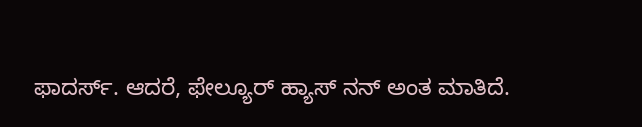ಫಾದರ್ಸ್. ಆದರೆ, ಫೇಲ್ಯೂರ್ ಹ್ಯಾಸ್ ನನ್ ಅಂತ ಮಾತಿದೆ.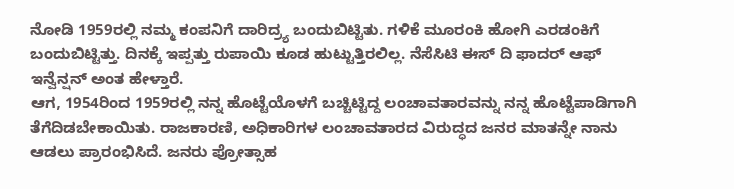ನೋಡಿ 1959ರಲ್ಲಿ ನಮ್ಮ ಕಂಪನಿಗೆ ದಾರಿದ್ರ್ಯ ಬಂದುಬಿಟ್ಟಿತು. ಗಳಿಕೆ ಮೂರಂಕಿ ಹೋಗಿ ಎರಡಂಕಿಗೆ ಬಂದುಬಿಟ್ಟಿತ್ತು. ದಿನಕ್ಕೆ ಇಪ್ಪತ್ತು ರುಪಾಯಿ ಕೂಡ ಹುಟ್ಟುತ್ತಿರಲಿಲ್ಲ. ನೆಸೆಸಿಟಿ ಈಸ್ ದಿ ಫಾದರ್ ಆಫ್ ಇನ್ವೆನ್ಷನ್ ಅಂತ ಹೇಳ್ತಾರೆ.
ಆಗ, 1954ರಿಂದ 1959ರಲ್ಲಿ ನನ್ನ ಹೊಟ್ಟೆಯೊಳಗೆ ಬಚ್ಚಿಟ್ಟಿದ್ದ ಲಂಚಾವತಾರವನ್ನು ನನ್ನ ಹೊಟ್ಟೆಪಾಡಿಗಾಗಿ ತೆಗೆದಿಡಬೇಕಾಯಿತು. ರಾಜಕಾರಣಿ, ಅಧಿಕಾರಿಗಳ ಲಂಚಾವತಾರದ ವಿರುದ್ಧದ ಜನರ ಮಾತನ್ನೇ ನಾನು ಆಡಲು ಪ್ರಾರಂಭಿಸಿದೆ. ಜನರು ಪ್ರೋತ್ಸಾಹ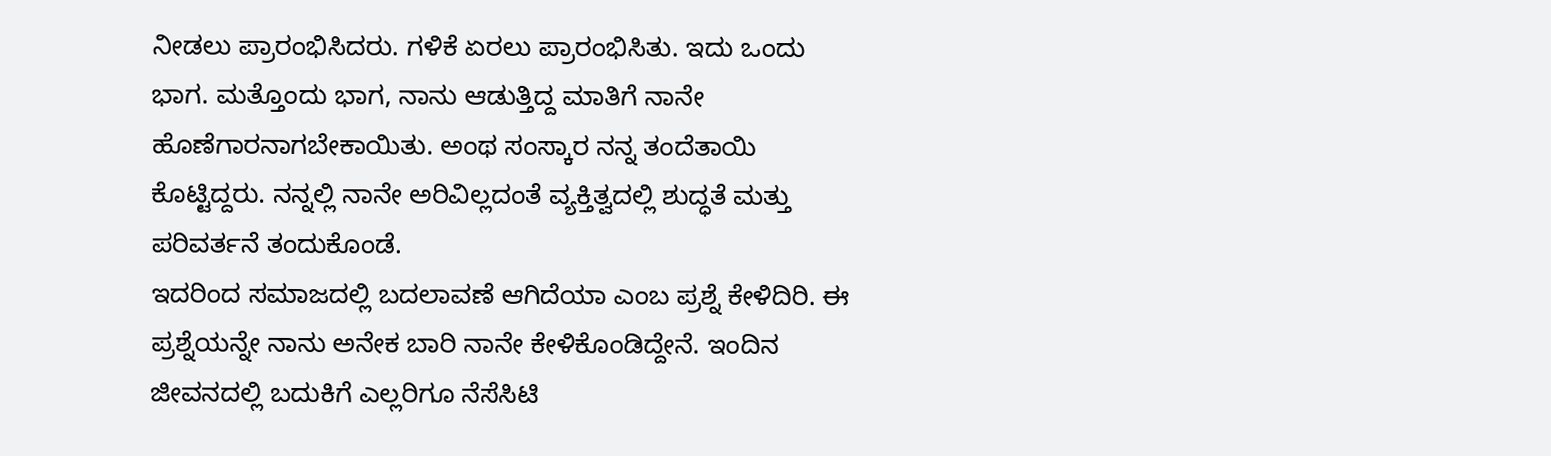ನೀಡಲು ಪ್ರಾರಂಭಿಸಿದರು. ಗಳಿಕೆ ಏರಲು ಪ್ರಾರಂಭಿಸಿತು. ಇದು ಒಂದು ಭಾಗ. ಮತ್ತೊಂದು ಭಾಗ, ನಾನು ಆಡುತ್ತಿದ್ದ ಮಾತಿಗೆ ನಾನೇ ಹೊಣೆಗಾರನಾಗಬೇಕಾಯಿತು. ಅಂಥ ಸಂಸ್ಕಾರ ನನ್ನ ತಂದೆತಾಯಿ ಕೊಟ್ಟಿದ್ದರು. ನನ್ನಲ್ಲಿ ನಾನೇ ಅರಿವಿಲ್ಲದಂತೆ ವ್ಯಕ್ತಿತ್ವದಲ್ಲಿ ಶುದ್ಧತೆ ಮತ್ತು ಪರಿವರ್ತನೆ ತಂದುಕೊಂಡೆ.
ಇದರಿಂದ ಸಮಾಜದಲ್ಲಿ ಬದಲಾವಣೆ ಆಗಿದೆಯಾ ಎಂಬ ಪ್ರಶ್ನೆ ಕೇಳಿದಿರಿ. ಈ ಪ್ರಶ್ನೆಯನ್ನೇ ನಾನು ಅನೇಕ ಬಾರಿ ನಾನೇ ಕೇಳಿಕೊಂಡಿದ್ದೇನೆ. ಇಂದಿನ ಜೀವನದಲ್ಲಿ ಬದುಕಿಗೆ ಎಲ್ಲರಿಗೂ ನೆಸೆಸಿಟಿ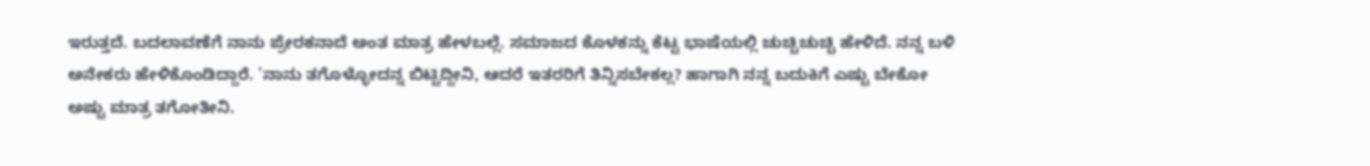ಇರುತ್ತದೆ. ಬದಲಾವಣೆಗೆ ನಾನು ಪ್ರೇರಕನಾದೆ ಅಂತ ಮಾತ್ರ ಹೇಳಬಲ್ಲೆ. ಸಮಾಜದ ಕೊಳಕನ್ನು ಕೆಟ್ಟ ಭಾಷೆಯಲ್ಲಿ ಚುಚ್ಚಿಚುಚ್ಚಿ ಹೇಳಿದೆ. ನನ್ನ ಬಳಿ ಅನೇಕರು ಹೇಳಿಕೊಂಡಿದ್ದಾರೆ. 'ನಾನು ತಗೊಳ್ಳೋದನ್ನ ಬಿಟ್ಟಿದ್ದೀನಿ, ಆದರೆ ಇತರರಿಗೆ ತಿನ್ನಿಸಬೇಕಲ್ಲ? ಹಾಗಾಗಿ ನನ್ನ ಬದುಕಿಗೆ ಎಷ್ಟು ಬೇಕೋ ಅಷ್ಟು ಮಾತ್ರ ತಗೋತೀನಿ.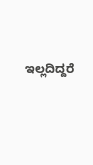ಇಲ್ಲದಿದ್ದರೆ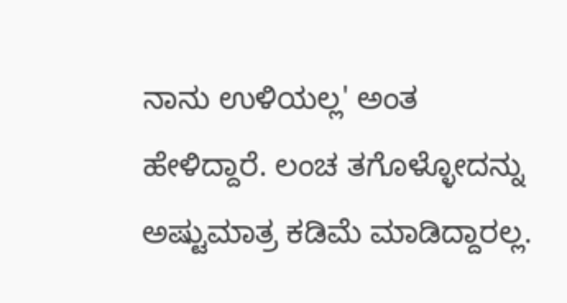ನಾನು ಉಳಿಯಲ್ಲ' ಅಂತ ಹೇಳಿದ್ದಾರೆ. ಲಂಚ ತಗೊಳ್ಳೋದನ್ನು ಅಷ್ಟುಮಾತ್ರ ಕಡಿಮೆ ಮಾಡಿದ್ದಾರಲ್ಲ.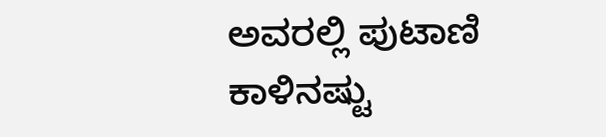ಅವರಲ್ಲಿ ಪುಟಾಣಿ ಕಾಳಿನಷ್ಟು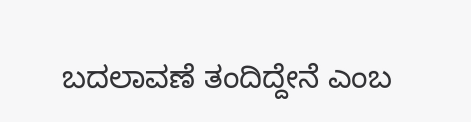ಬದಲಾವಣೆ ತಂದಿದ್ದೇನೆ ಎಂಬ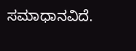ಸಮಾಧಾನವಿದೆ.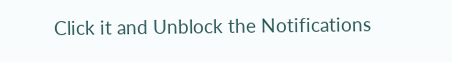Click it and Unblock the Notifications